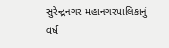સુરેન્દ્રનગર મહાનગરપાલિકાનું વર્ષ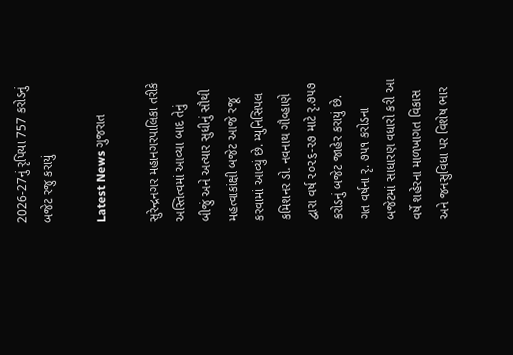2026-27નું રૃપિયા 757 કરોડનું બજેટ રજુ કરાયું

Latest News ગુજરાત

સુરેન્દ્રનગર મહાનગરપાલિકા તરીકે અસ્તિત્વમાં આવ્યા બાદ તેનું બીજું અને અત્યાર સુધીનું સૌથી મહત્વાકાંક્ષી બજેટ આજે રજૂ કરવામાં આવ્યું છે. મ્યુનિસિપલ કમિશનર ડો. નવનાથ ગૌવ્હાણે દ્વારા વર્ષ ૨૦૨૬-૨૭ માટે રૃ.૭૫૭ કરોડનું બજેટ જાહેર કરાયું છે. ગત વર્ષના રૃ. ૭૫૧ કરોડના બજેટમાં સાધારણ વધારો કરી આ વર્ષે શહેરના માળખાગત વિકાસ અને જનસુવિધા પર વિશેષ ભાર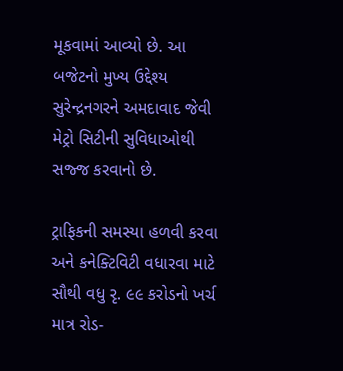મૂકવામાં આવ્યો છે. આ બજેટનો મુખ્ય ઉદ્દેશ્ય સુરેન્દ્રનગરને અમદાવાદ જેવી મેટ્રો સિટીની સુવિધાઓથી સજ્જ કરવાનો છે.

ટ્રાફિકની સમસ્યા હળવી કરવા અને કનેક્ટિવિટી વધારવા માટે સૌથી વધુ રૃ. ૯૯ કરોડનો ખર્ચ માત્ર રોડ-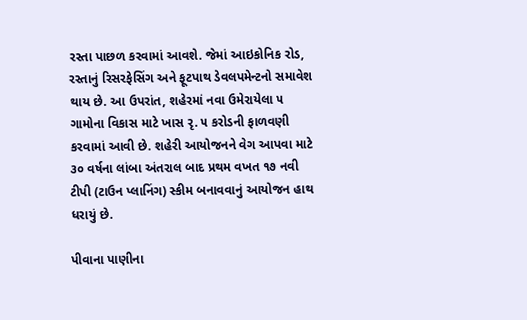રસ્તા પાછળ કરવામાં આવશે. જેમાં આઇકોનિક રોડ, રસ્તાનું રિસરફેસિંગ અને ફૂટપાથ ડેવલપમેન્ટનો સમાવેશ થાય છે. આ ઉપરાંત, શહેરમાં નવા ઉમેરાયેલા ૫ ગામોના વિકાસ માટે ખાસ રૃ. ૫ કરોડની ફાળવણી કરવામાં આવી છે. શહેરી આયોજનને વેગ આપવા માટે ૩૦ વર્ષના લાંબા અંતરાલ બાદ પ્રથમ વખત ૧૭ નવી ટીપી (ટાઉન પ્લાનિંગ) સ્કીમ બનાવવાનું આયોજન હાથ ધરાયું છે.

પીવાના પાણીના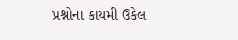પ્રશ્નોના કાયમી ઉકેલ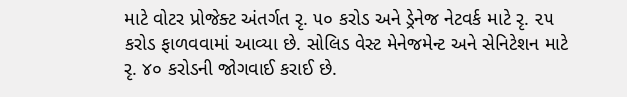માટે વોટર પ્રોજેક્ટ અંતર્ગત રૃ. ૫૦ કરોડ અને ડ્રેનેજ નેટવર્ક માટે રૃ. ૨૫ કરોડ ફાળવવામાં આવ્યા છે. સોલિડ વેસ્ટ મેનેજમેન્ટ અને સેનિટેશન માટે રૃ. ૪૦ કરોડની જોગવાઈ કરાઈ છે.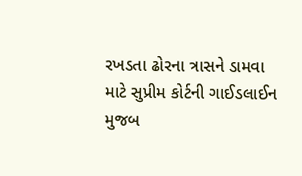રખડતા ઢોરના ત્રાસને ડામવા માટે સુપ્રીમ કોર્ટની ગાઈડલાઈન મુજબ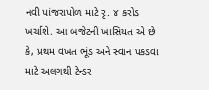નવી પાંજરાપોળ માટે રૃ. ૪ કરોડ ખર્ચાશે. આ બજેટની ખાસિયત એ છે કે, પ્રથમ વખત ભૂંડ અને સ્વાન પકડવા માટે અલગથી ટેન્ડર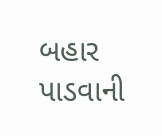બહાર પાડવાની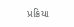પ્રક્રિયા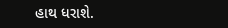હાથ ધરાશે.